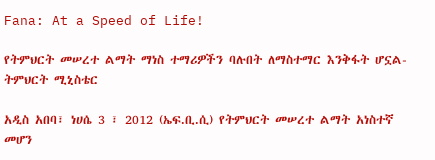Fana: At a Speed of Life!

የትምህርት መሠረተ ልማት ማነስ ተማሪዎችን ባሉበት ለማስተማር እንቅፋት ሆኗል- ትምህርት ሚኒስቴር

አዲስ አበባ፣ ነሀሴ 3 ፣ 2012 (ኤፍ.ቢ.ሲ) የትምህርት መሠረተ ልማት አነስተኛ መሆን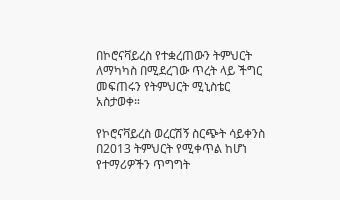በኮሮናቫይረስ የተቋረጠውን ትምህርት ለማካካስ በሚደረገው ጥረት ላይ ችግር መፍጠሩን የትምህርት ሚኒስቴር አስታወቀ።

የኮሮናቫይረስ ወረርሽኝ ስርጭት ሳይቀንስ በ2013 ትምህርት የሚቀጥል ከሆነ የተማሪዎችን ጥግግት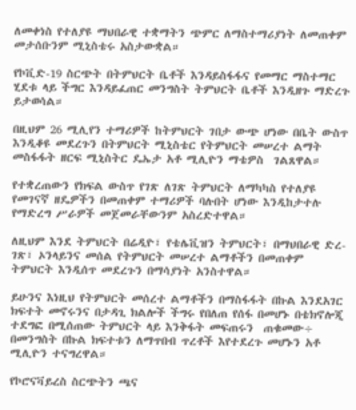ለመቀነስ የተለያዩ ማህበራዊ ተቋማትን ጭምር ለማስተማሪያነት ለመጠቀም መታሰቡንም ሚኒስቴሩ አስታውቋል።

የኮቪድ-19 ስርጭት በትምህርት ቤቶች እንዳይስፋፋና የመማር ማስተማር ሂደቱ ላይ ችግር እንዳይፈጠር መንግስት ትምህርት ቤቶች እንዲዘጉ ማድረጉ ይታወሳል።

በዚህም 26 ሚሊየን ተማሪዎች ከትምህርት ገበታ ውጭ ሆነው በቤት ውስጥ እንዲቆዩ መደረጉን በትምህርት ሚኒስቴር የትምህርት መሠረተ ልማት መስፋፋት ዘርፍ ሚኒስትር ዴኤታ አቶ ሚሊዮን ማቴዎስ  ገልጸዋል።

የተቋረጠውን የክፍል ውስጥ የገጽ ለገጽ ትምህርት ለማካካስ የተለያዩ የመገናኛ ዘዴዎችን በመጠቀም ተማሪዎች ባሉበት ሆነው እንዲከታተሉ የማድረግ ሥራዎች መጀመራቸውንም አስረድተዋል።

ለዚህም እንደ ትምህርት በሬዲዮ፣ የቴሌቪዝን ትምህርት፣ በማህበራዊ ድረ-ገጽ፣ ኦንላይንና መሰል የትምህርት መሠረተ ልማቶችን በመጠቀም ትምህርት እንዲሰጥ መደረጉን በማሳያነት አንስተዋል።

ይሁንና እነዚህ የትምህርት መሰረተ ልማቶችን በማስፋፋት በኩል እንደአገር ክፍተት መኖሩንና በታዳጊ ክልሎች ችግሩ የበለጠ የሰፋ በመሆኑ በቴክኖሎጂ ተደግፎ በሚሰጠው ትምህርት ላይ እንቅፋት መፍጠሩን  ጠቁመው÷ በመንግስት በኩል ክፍተቱን ለማጥበብ ጥረቶች እየተደረጉ መሆኑን አቶ ሚሊዮን ተናግረዋል።

የኮሮናቫይረስ ስርጭትን ጫና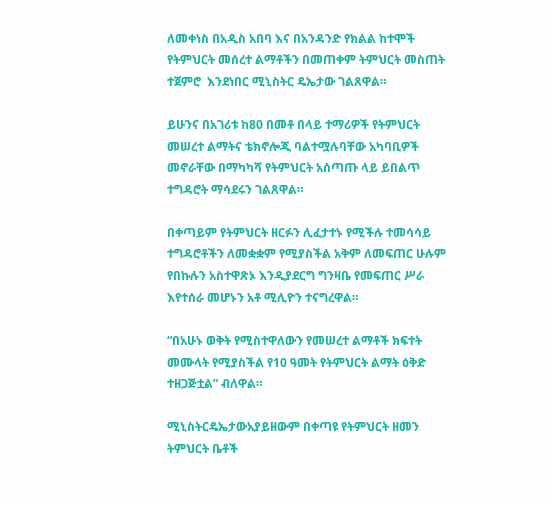ለመቀነስ በአዲስ አበባ እና በአንዳንድ የክልል ከተሞች የትምህርት መሰረተ ልማቶችን በመጠቀም ትምህርት መስጠት ተጀምሮ  እንደነበር ሚኒስትር ዴኤታው ገልጸዋል።

ይሁንና በአገሪቱ ከ80 በመቶ በላይ ተማሪዎች የትምህርት መሠረተ ልማትና ቴክኖሎጂ ባልተሟሉባቸው አካባቢዎች መኖራቸው በማካካሻ የትምህርት አሰጣጡ ላይ ይበልጥ ተግዳሮት ማሳደሩን ገልጸዋል።

በቀጣይም የትምህርት ዘርፉን ሊፈታተኑ የሚችሉ ተመሳሳይ ተግዳሮቶችን ለመቋቋም የሚያስችል አቅም ለመፍጠር ሁሉም የበኩሉን አስተዋጽኦ እንዲያደርግ ግንዛቤ የመፍጠር ሥራ እየተሰራ መሆኑን አቶ ሚሊዮን ተናግረዋል።

“በአሁኑ ወቅት የሚስተዋለውን የመሠረተ ልማቶች ክፍተት መሙላት የሚያስችል የ10 ዓመት የትምህርት ልማት ዕቅድ ተዘጋጅቷል” ብለዋል።

ሚኒስትርዴኤታውአያይዘውም በቀጣዩ የትምህርት ዘመን ትምህርት ቤቶች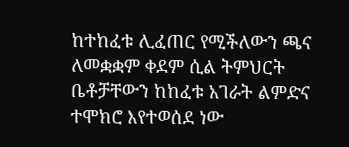ከተከፈቱ ሊፈጠር የሚችለውን ጫና ለመቋቋም ቀደም ሲል ትምህርት ቤቶቻቸውን ከከፈቱ አገራት ልምድና ተሞክሮ እየተወሰደ ነው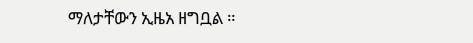ማለታቸውን ኢዜአ ዘግቧል ።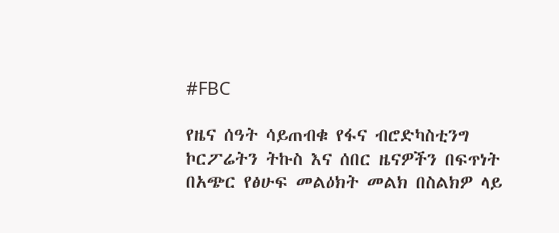#FBC

የዜና ሰዓት ሳይጠብቁ የፋና ብሮድካስቲንግ ኮርፖሬትን ትኩስ እና ሰበር ዜናዎችን በፍጥነት በአጭር የፅሁፍ መልዕክት መልክ በስልክዎ ላይ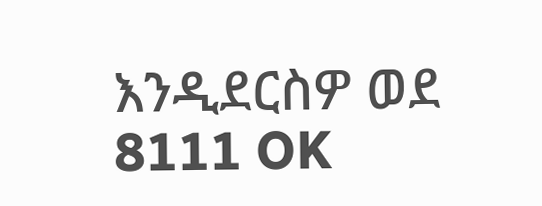እንዲደርስዎ ወደ 8111 OK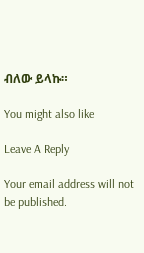ብለው ይላኩ።

You might also like

Leave A Reply

Your email address will not be published.